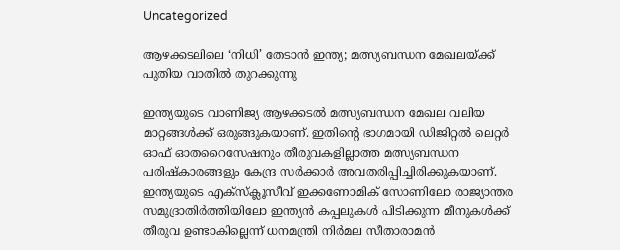Uncategorized

ആഴക്കടലിലെ ‘നിധി’ തേടാന്‍ ഇന്ത്യ; മത്സ്യബന്ധന മേഖലയ്ക്ക് പുതിയ വാതില്‍ തുറക്കുന്നു

ഇന്ത്യയുടെ വാണിജ്യ ആഴക്കടല്‍ മത്സ്യബന്ധന മേഖല വലിയ മാറ്റങ്ങള്‍ക്ക് ഒരുങ്ങുകയാണ്. ഇതിന്റെ ഭാഗമായി ഡിജിറ്റല്‍ ലെറ്റര്‍ ഓഫ് ഓതറൈസേഷനും തീരുവകളില്ലാത്ത മത്സ്യബന്ധന പരിഷ്‌കാരങ്ങളും കേന്ദ്ര സര്‍ക്കാര്‍ അവതരിപ്പിച്ചിരിക്കുകയാണ്. ഇന്ത്യയുടെ എക്സ്‌ക്ലൂസീവ് ഇക്കണോമിക് സോണിലോ രാജ്യാന്തര സമുദ്രാതിര്‍ത്തിയിലോ ഇന്ത്യന്‍ കപ്പലുകള്‍ പിടിക്കുന്ന മീനുകള്‍ക്ക് തീരുവ ഉണ്ടാകില്ലെന്ന് ധനമന്ത്രി നിര്‍മല സീതാരാമന്‍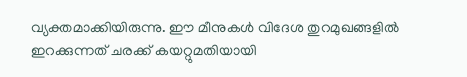വ്യക്തമാക്കിയിരുന്നു. ഈ മീനുകള്‍ വിദേശ തുറമുഖങ്ങളില്‍ ഇറക്കുന്നത് ചരക്ക് കയറ്റുമതിയായി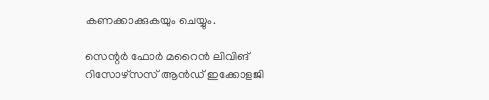കണക്കാക്കുകയും ചെയ്യും.

സെന്റര്‍ ഫോര്‍ മറൈന്‍ ലിവിങ് റിസോഴ്സസ് ആന്‍ഡ് ഇക്കോളജി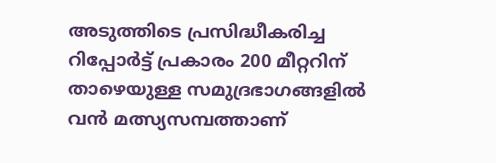അടുത്തിടെ പ്രസിദ്ധീകരിച്ച റിപ്പോര്‍ട്ട് പ്രകാരം 200 മീറ്ററിന് താഴെയുള്ള സമുദ്രഭാഗങ്ങളില്‍ വന്‍ മത്സ്യസമ്പത്താണ്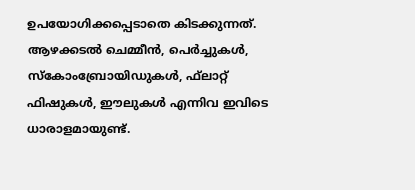ഉപയോഗിക്കപ്പെടാതെ കിടക്കുന്നത്. ആഴക്കടല്‍ ചെമ്മീന്‍, പെര്‍ച്ചുകള്‍, സ്‌കോംബ്രോയിഡുകള്‍, ഫ്‌ലാറ്റ് ഫിഷുകള്‍, ഈലുകള്‍ എന്നിവ ഇവിടെ ധാരാളമായുണ്ട്.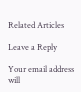Related Articles

Leave a Reply

Your email address will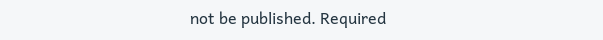not be published. Required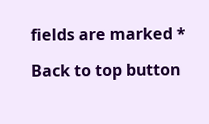fields are marked *

Back to top button